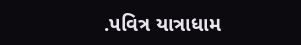.પવિત્ર યાત્રાધામ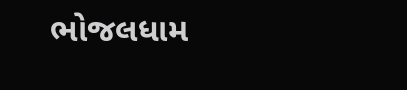ભોજલધામ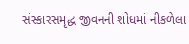સંસ્કારસમૃદ્ધ જીવનની શોધમાં નીકળેલા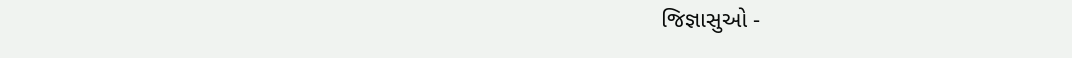જિજ્ઞાસુઓ -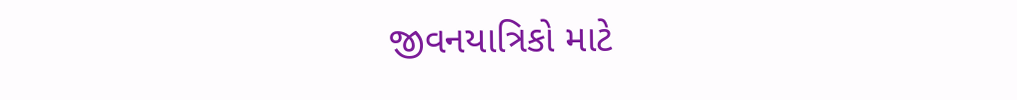જીવનયાત્રિકો માટે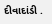દીવાદાંડી .